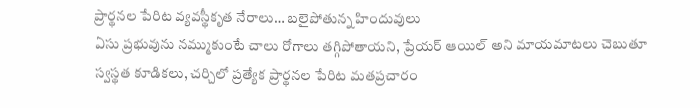ప్రార్థనల పేరిట వ్యవస్థీకృత నేరాలు… బలైపోతున్న హిందువులు
ఏసు ప్రభువును నమ్ముకుంటే చాలు రోగాలు తగ్గిపోతాయని, ప్రేయర్ ఆయిల్ అని మాయమాటలు చెబుతూ స్వస్థత కూడికలు, చర్చిలో ప్రత్యేక ప్రార్థనల పేరిట మతప్రచారం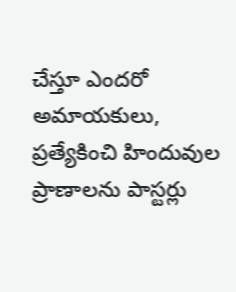చేస్తూ ఎందరో అమాయకులు, ప్రత్యేకించి హిందువుల ప్రాణాలను పాస్టర్లు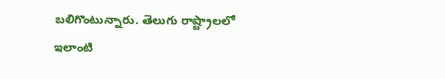బలిగొంటున్నారు. తెలుగు రాష్ట్రాలలో ఇలాంటి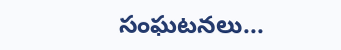సంఘటనలు...